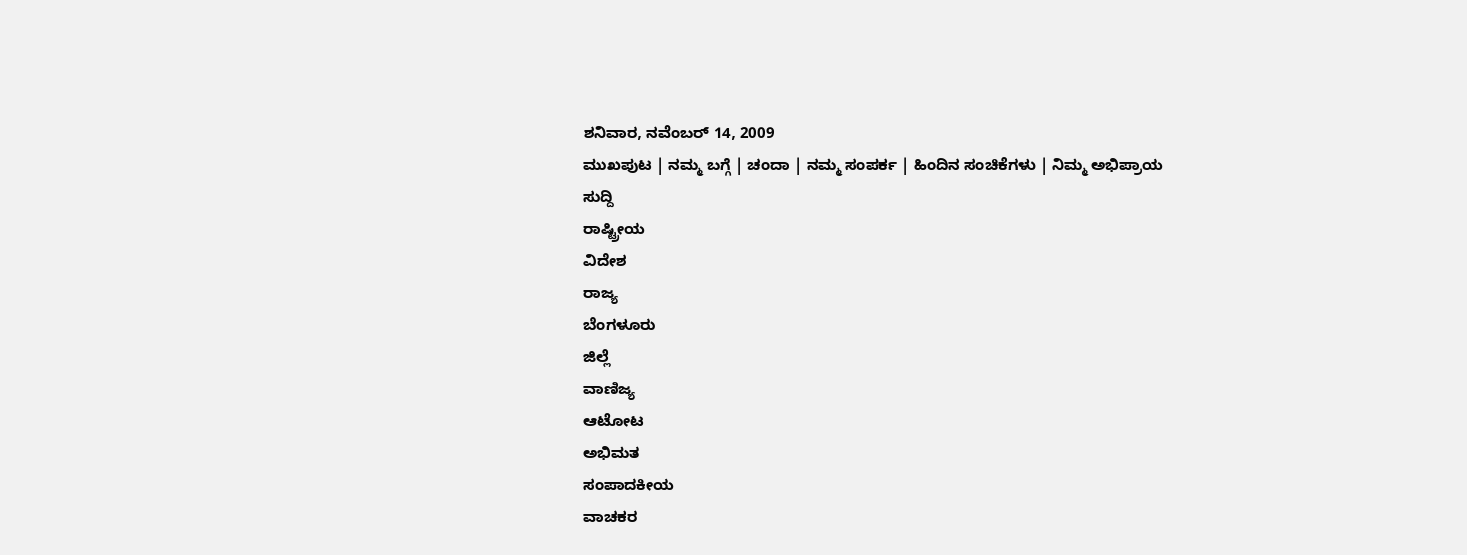ಶನಿವಾರ, ನವೆಂಬರ್ 14, 2009
ಮುಖಪುಟ | ನಮ್ಮ ಬಗ್ಗೆ | ಚಂದಾ | ನಮ್ಮ ಸಂಪರ್ಕ | ಹಿಂದಿನ ಸಂಚಿಕೆಗಳು | ನಿಮ್ಮ ಅಭಿಪ್ರಾಯ
ಸುದ್ದಿ
ರಾಷ್ಟ್ರೀಯ
ವಿದೇಶ
ರಾಜ್ಯ
ಬೆಂಗಳೂರು
ಜಿಲ್ಲೆ
ವಾಣಿಜ್ಯ
ಆಟೋಟ
ಅಭಿಮತ
ಸಂಪಾದಕೀಯ
ವಾಚಕರ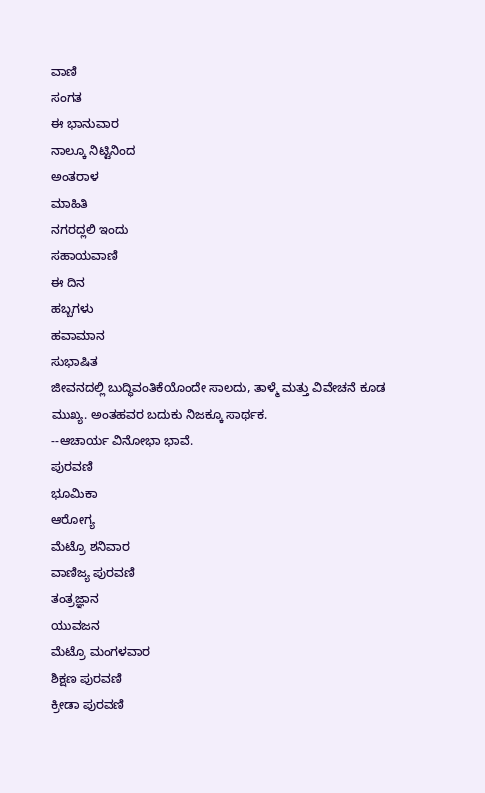ವಾಣಿ
ಸಂಗತ
ಈ ಭಾನುವಾರ
ನಾಲ್ಕೂ ನಿಟ್ಟಿನಿಂದ
ಅಂತರಾಳ
ಮಾಹಿತಿ
ನಗರದ್ಲಲಿ ಇಂದು
ಸಹಾಯವಾಣಿ
ಈ ದಿನ
ಹಬ್ಬಗಳು
ಹವಾಮಾನ
ಸುಭಾಷಿತ
ಜೀವನದಲ್ಲಿ ಬುದ್ಧಿವಂತಿಕೆಯೊಂದೇ ಸಾಲದು, ತಾಳ್ಮೆ ಮತ್ತು ವಿವೇಚನೆ ಕೂಡ ಮುಖ್ಯ. ಅಂತಹವರ ಬದುಕು ನಿಜಕ್ಕೂ ಸಾರ್ಥಕ.
--ಆಚಾರ್ಯ ವಿನೋಭಾ ಭಾವೆ.
ಪುರವಣಿ
ಭೂಮಿಕಾ
ಆರೋಗ್ಯ
ಮೆಟ್ರೊ ಶನಿವಾರ
ವಾಣಿಜ್ಯ ಪುರವಣಿ
ತಂತ್ರಜ್ಞಾನ
ಯುವಜನ
ಮೆಟ್ರೊ ಮಂಗಳವಾರ
ಶಿಕ್ಷಣ ಪುರವಣಿ
ಕ್ರೀಡಾ ಪುರವಣಿ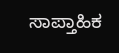ಸಾಪ್ತಾಹಿಕ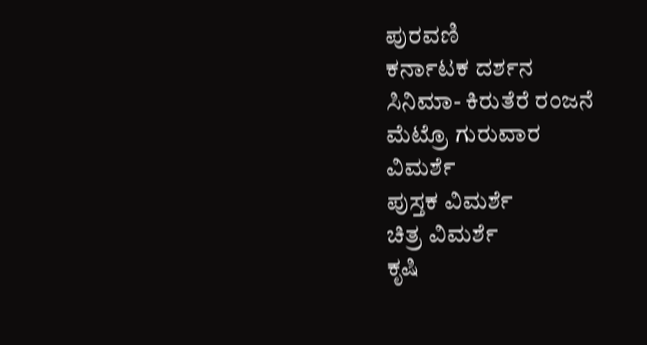ಪುರವಣಿ
ಕರ್ನಾಟಕ ದರ್ಶನ
ಸಿನಿಮಾ- ಕಿರುತೆರೆ ರಂಜನೆ
ಮೆಟ್ರೊ ಗುರುವಾರ
ವಿಮರ್ಶೆ
ಪುಸ್ತಕ ವಿಮರ್ಶೆ
ಚಿತ್ರ ವಿಮರ್ಶೆ
ಕೃಷಿ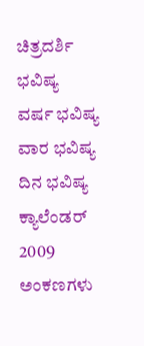ಚಿತ್ರದರ್ಶಿ
ಭವಿಷ್ಯ
ವರ್ಷ ಭವಿಷ್ಯ
ವಾರ ಭವಿಷ್ಯ
ದಿನ ಭವಿಷ್ಯ
ಕ್ಯಾಲೆಂಡರ್ 2009
ಅಂಕಣಗಳು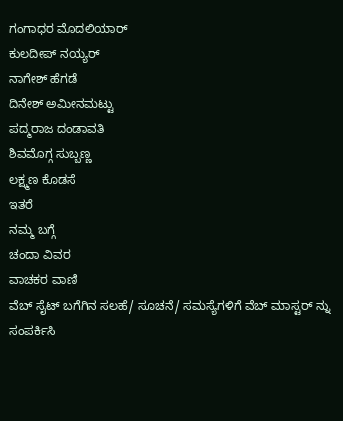ಗಂಗಾಧರ ಮೊದಲಿಯಾರ್
ಕುಲದೀಪ್‌ ನಯ್ಯರ್
ನಾಗೇಶ್‌ ಹೆಗಡೆ
ದಿನೇಶ್‌ ಅಮೀನಮಟ್ಟು
ಪದ್ಮರಾಜ ದಂಡಾವತಿ
ಶಿವಮೊಗ್ಗ ಸುಬ್ಬಣ್ಣ
ಲಕ್ಷ್ಮಣ ಕೊಡಸೆ
ಇತರೆ
ನಮ್ಮ ಬಗ್ಗೆ
ಚಂದಾ ವಿವರ
ವಾಚಕರ ವಾಣಿ
ವೆಬ್ ಸೈಟ್ ಬಗೆಗಿನ ಸಲಹೆ/ ಸೂಚನೆ/ ಸಮಸ್ಯೆಗಳಿಗೆ ವೆಬ್ ಮಾಸ್ಟರ್ ನ್ನು
ಸಂಪರ್ಕಿಸಿ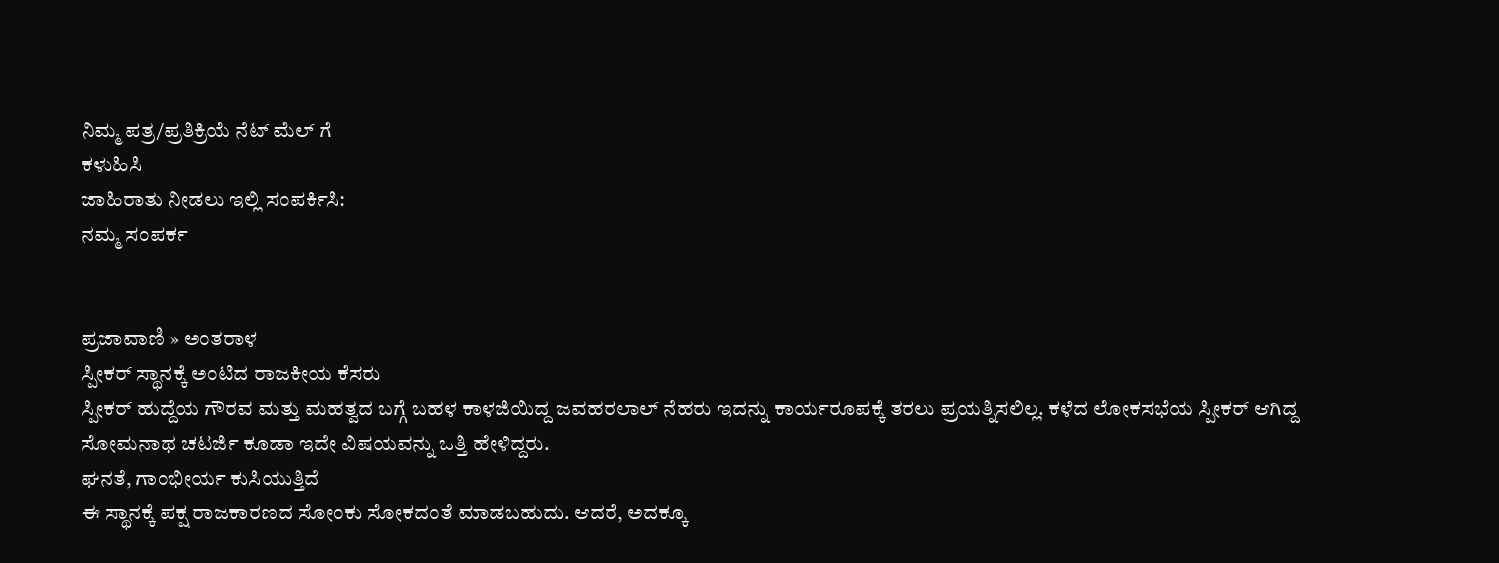ನಿಮ್ಮ ಪತ್ರ/ಪ್ರತಿಕ್ರಿಯೆ ನೆಟ್ ಮೆಲ್ ಗೆ
ಕಳುಹಿಸಿ
ಜಾಹಿರಾತು ನೀಡಲು ಇಲ್ಲಿ ಸಂಪರ್ಕಿಸಿ:
ನಮ್ಮ ಸಂಪರ್ಕ


ಪ್ರಜಾವಾಣಿ » ಅಂತರಾಳ
ಸ್ಪೀಕರ್ ಸ್ಥಾನಕ್ಕೆ ಅಂಟಿದ ರಾಜಕೀಯ ಕೆಸರು
ಸ್ಪೀಕರ್ ಹುದ್ದೆಯ ಗೌರವ ಮತ್ತು ಮಹತ್ವದ ಬಗ್ಗೆ ಬಹಳ ಕಾಳಜಿಯಿದ್ದ ಜವಹರಲಾಲ್ ನೆಹರು ಇದನ್ನು ಕಾರ್ಯರೂಪಕ್ಕೆ ತರಲು ಪ್ರಯತ್ನಿಸಲಿಲ್ಲ. ಕಳೆದ ಲೋಕಸಭೆಯ ಸ್ಪೀಕರ್ ಆಗಿದ್ದ ಸೋಮನಾಥ ಚಟರ್ಜಿ ಕೂಡಾ ಇದೇ ವಿಷಯವನ್ನು ಒತ್ತಿ ಹೇಳಿದ್ದರು.
ಘನತೆ, ಗಾಂಭೀರ್ಯ ಕುಸಿಯುತ್ತಿದೆ
ಈ ಸ್ಥಾನಕ್ಕೆ ಪಕ್ಷ ರಾಜಕಾರಣದ ಸೋಂಕು ಸೋಕದಂತೆ ಮಾಡಬಹುದು. ಆದರೆ, ಅದಕ್ಕೂ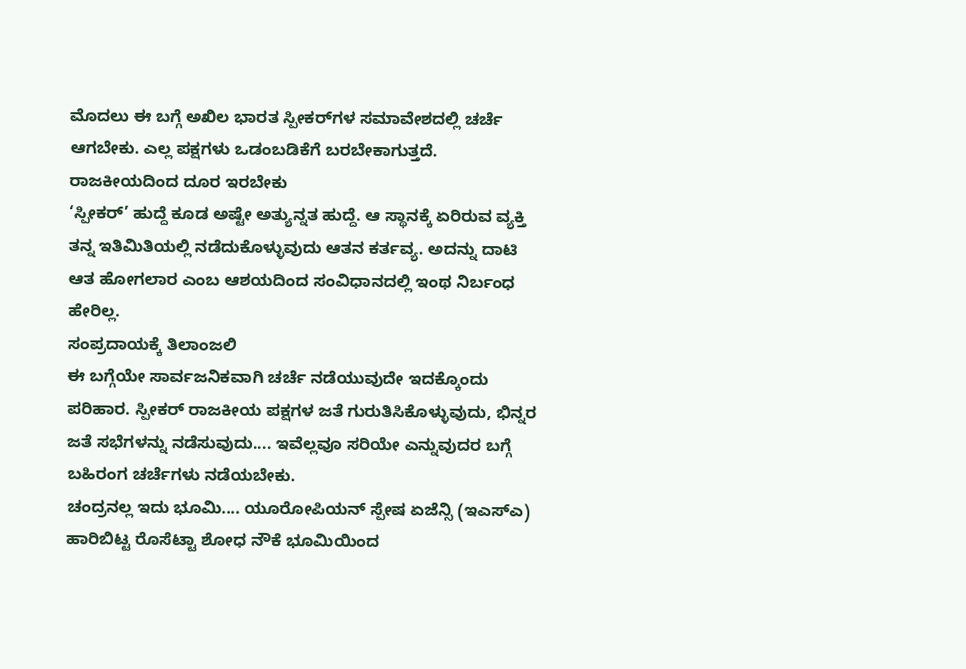ಮೊದಲು ಈ ಬಗ್ಗೆ ಅಖಿಲ ಭಾರತ ಸ್ಪೀಕರ್‌ಗಳ ಸಮಾವೇಶದಲ್ಲಿ ಚರ್ಚೆ ಆಗಬೇಕು. ಎಲ್ಲ ಪಕ್ಷಗಳು ಒಡಂಬಡಿಕೆಗೆ ಬರಬೇಕಾಗುತ್ತದೆ.
ರಾಜಕೀಯದಿಂದ ದೂರ ಇರಬೇಕು
‘ಸ್ಪೀಕರ್’ ಹುದ್ದೆ ಕೂಡ ಅಷ್ಟೇ ಅತ್ಯುನ್ನತ ಹುದ್ದೆ. ಆ ಸ್ಥಾನಕ್ಕೆ ಏರಿರುವ ವ್ಯಕ್ತಿ ತನ್ನ ಇತಿಮಿತಿಯಲ್ಲಿ ನಡೆದುಕೊಳ್ಳುವುದು ಆತನ ಕರ್ತವ್ಯ. ಅದನ್ನು ದಾಟಿ ಆತ ಹೋಗಲಾರ ಎಂಬ ಆಶಯದಿಂದ ಸಂವಿಧಾನದಲ್ಲಿ ಇಂಥ ನಿರ್ಬಂಧ ಹೇರಿಲ್ಲ.
ಸಂಪ್ರದಾಯಕ್ಕೆ ತಿಲಾಂಜಲಿ
ಈ ಬಗ್ಗೆಯೇ ಸಾರ್ವಜನಿಕವಾಗಿ ಚರ್ಚೆ ನಡೆಯುವುದೇ ಇದಕ್ಕೊಂದು ಪರಿಹಾರ. ಸ್ಪೀಕರ್ ರಾಜಕೀಯ ಪಕ್ಷಗಳ ಜತೆ ಗುರುತಿಸಿಕೊಳ್ಳುವುದು, ಭಿನ್ನರ ಜತೆ ಸಭೆಗಳನ್ನು ನಡೆಸುವುದು.... ಇವೆಲ್ಲವೂ ಸರಿಯೇ ಎನ್ನುವುದರ ಬಗ್ಗೆ ಬಹಿರಂಗ ಚರ್ಚೆಗಳು ನಡೆಯಬೇಕು.
ಚಂದ್ರನಲ್ಲ ಇದು ಭೂಮಿ.... ಯೂರೋಪಿಯನ್ ಸ್ಪೇಷ ಏಜೆನ್ಸಿ (ಇಎಸ್‌ಎ) ಹಾರಿಬಿಟ್ಟ ರೊಸೆಟ್ಟಾ ಶೋಧ ನೌಕೆ ಭೂಮಿಯಿಂದ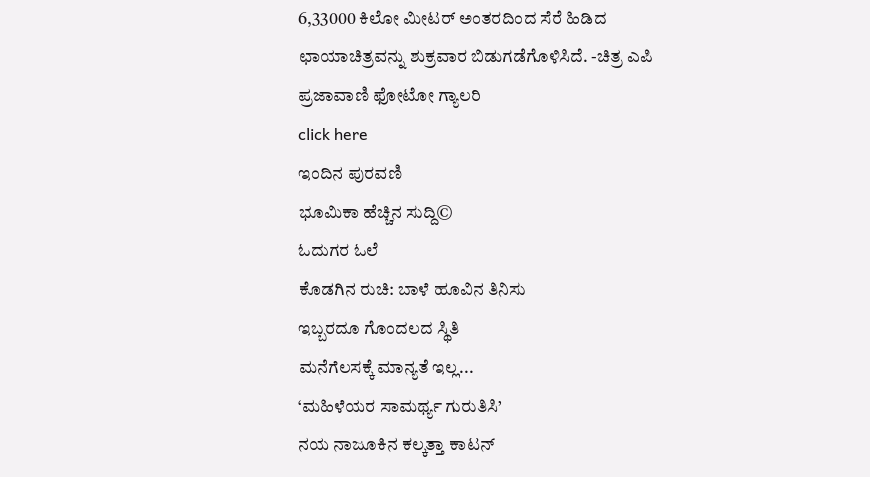6,33000 ಕಿಲೋ ಮೀಟರ್ ಅಂತರದಿಂದ ಸೆರೆ ಹಿಡಿದ ಛಾಯಾಚಿತ್ರವನ್ನು ಶುಕ್ರವಾರ ಬಿಡುಗಡೆಗೊಳಿಸಿದೆ. -ಚಿತ್ರ ಎಪಿ
ಪ್ರಜಾವಾಣಿ ಫೋಟೋ ಗ್ಯಾಲರಿ
click here
ಇಂದಿನ ಪುರವಣಿ
ಭೂಮಿಕಾ ಹೆಚ್ಚಿನ ಸುದ್ದಿ©
ಓದುಗರ ಓಲೆ
ಕೊಡಗಿನ ರುಚಿ: ಬಾಳೆ ಹೂವಿನ ತಿನಿಸು
ಇಬ್ಬರದೂ ಗೊಂದಲದ ಸ್ಥಿತಿ
ಮನೆಗೆಲಸಕ್ಕೆ ಮಾನ್ಯತೆ ಇಲ್ಲ...
‘ಮಹಿಳೆಯರ ಸಾಮರ್ಥ್ಯ ಗುರುತಿಸಿ’
ನಯ ನಾಜೂಕಿನ ಕಲ್ಕತ್ತಾ ಕಾಟನ್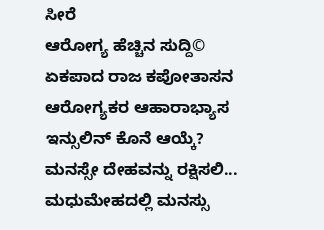ಸೀರೆ
ಆರೋಗ್ಯ ಹೆಚ್ಚಿನ ಸುದ್ದಿ©
ಏಕಪಾದ ರಾಜ ಕಪೋತಾಸನ
ಆರೋಗ್ಯಕರ ಆಹಾರಾಭ್ಯಾಸ
ಇನ್ಸುಲಿನ್ ಕೊನೆ ಆಯ್ಕೆ?
ಮನಸ್ಸೇ ದೇಹವನ್ನು ರಕ್ಷಿಸಲಿ...
ಮಧುಮೇಹದಲ್ಲಿ ಮನಸ್ಸು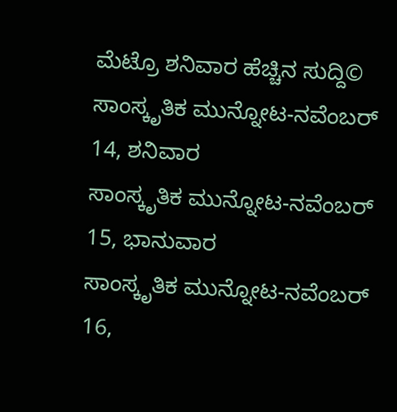ಮೆಟ್ರೊ ಶನಿವಾರ ಹೆಚ್ಚಿನ ಸುದ್ದಿ©
ಸಾಂಸ್ಕೃತಿಕ ಮುನ್ನೋಟ-ನವೆಂಬರ್ 14, ಶನಿವಾರ
ಸಾಂಸ್ಕೃತಿಕ ಮುನ್ನೋಟ-ನವೆಂಬರ್ 15, ಭಾನುವಾರ
ಸಾಂಸ್ಕೃತಿಕ ಮುನ್ನೋಟ-ನವೆಂಬರ್ 16,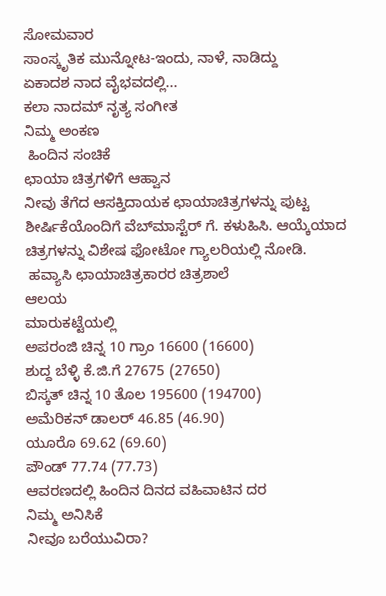ಸೋಮವಾರ
ಸಾಂಸ್ಕೃತಿಕ ಮುನ್ನೋಟ-ಇಂದು, ನಾಳೆ, ನಾಡಿದ್ದು
ಏಕಾದಶ ನಾದ ವೈಭವದಲ್ಲಿ...
ಕಲಾ ನಾದಮ್ ನೃತ್ಯ ಸಂಗೀತ
ನಿಮ್ಮ ಅಂಕಣ
 ಹಿಂದಿನ ಸಂಚಿಕೆ
ಛಾಯಾ ಚಿತ್ರಗಳಿಗೆ ಆಹ್ವಾನ
ನೀವು ತೆಗೆದ ಆಸಕ್ತಿದಾಯಕ ಛಾಯಾಚಿತ್ರಗಳನ್ನು ಪುಟ್ಟ ಶೀರ್ಷಿಕೆಯೊಂದಿಗೆ ವೆಬ್‌ಮಾಸ್ಟೆರ್ ಗೆ. ಕಳುಹಿಸಿ. ಆಯ್ಕೆಯಾದ ಚಿತ್ರಗಳನ್ನು ವಿಶೇಷ ಫೋಟೋ ಗ್ಯಾಲರಿಯಲ್ಲಿ ನೋಡಿ.
 ಹವ್ಯಾಸಿ ಛಾಯಾಚಿತ್ರಕಾರರ ಚಿತ್ರಶಾಲೆ
ಆಲಯ
ಮಾರುಕಟ್ಟೆಯಲ್ಲಿ
ಅಪರಂಜಿ ಚಿನ್ನ 10 ಗ್ರಾಂ 16600 (16600)
ಶುದ್ದ ಬೆಳ್ಳಿ ಕೆ.ಜಿ.ಗೆ 27675 (27650)
ಬಿಸ್ಕತ್ ಚಿನ್ನ 10 ತೊಲ 195600 (194700)
ಅಮೆರಿಕನ್ ಡಾಲರ್ 46.85 (46.90)
ಯೂರೊ 69.62 (69.60)
ಪೌಂಡ್ 77.74 (77.73)
ಆವರಣದಲ್ಲಿ ಹಿಂದಿನ ದಿನದ ವಹಿವಾಟಿನ ದರ
ನಿಮ್ಮ ಅನಿಸಿಕೆ
ನೀವೂ ಬರೆಯುವಿರಾ?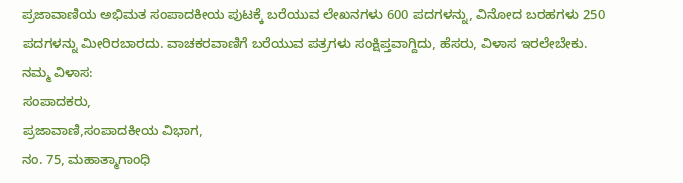ಪ್ರಜಾವಾಣಿಯ ಅಭಿಮತ ಸಂಪಾದಕೀಯ ಪುಟಕ್ಕೆ ಬರೆಯುವ ಲೇಖನಗಳು 600 ಪದಗಳನ್ನು, ವಿನೋದ ಬರಹಗಳು 250 ಪದಗಳನ್ನು ಮೀರಿರಬಾರದು. ವಾಚಕರವಾಣಿಗೆ ಬರೆಯುವ ಪತ್ರಗಳು ಸಂಕ್ಷಿಪ್ತವಾಗ್ದಿದು, ಹೆಸರು, ವಿಳಾಸ ಇರಲೇಬೇಕು.
ನಮ್ಮ ವಿಳಾಸ:
ಸಂಪಾದಕರು,
ಪ್ರಜಾವಾಣಿ,ಸಂಪಾದಕೀಯ ವಿಭಾಗ,
ನಂ. 75, ಮಹಾತ್ಮಾಗಾಂಧಿ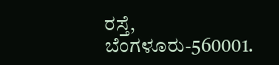ರಸ್ತೆ,
ಬೆಂಗಳೂರು-560001.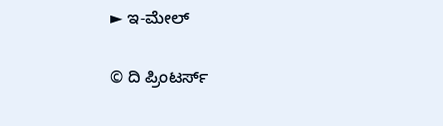► ಇ-ಮೇಲ್

© ದಿ ಪ್ರಿಂಟರ್ಸ್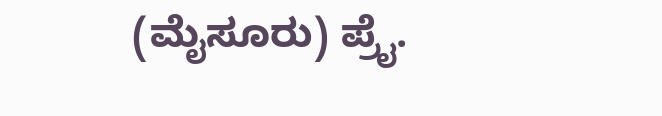(ಮೈಸೂರು) ಪ್ರೈ.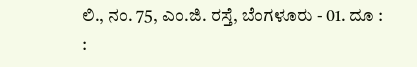ಲಿ., ನಂ. 75, ಎಂ.ಜಿ. ರಸ್ತೆ, ಬೆಂಗಳೂರು - 01. ದೂ : :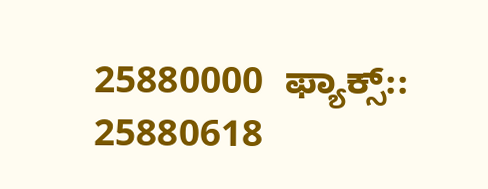25880000  ಫ್ಯಾಕ್ಸ್:: 25880618